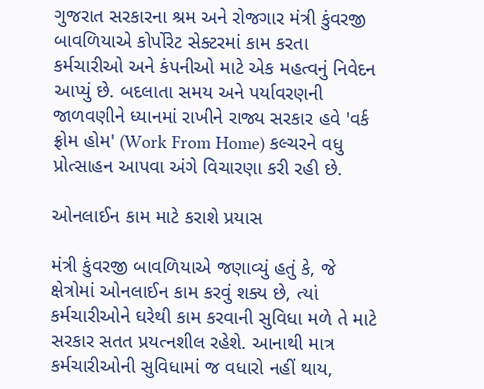ગુજરાત સરકારના શ્રમ અને રોજગાર મંત્રી કુંવરજી બાવળિયાએ કોર્પોરેટ સેક્ટરમાં કામ કરતા કર્મચારીઓ અને કંપનીઓ માટે એક મહત્વનું નિવેદન આપ્યું છે. બદલાતા સમય અને પર્યાવરણની જાળવણીને ધ્યાનમાં રાખીને રાજ્ય સરકાર હવે 'વર્ક ફ્રોમ હોમ' (Work From Home) કલ્ચરને વધુ પ્રોત્સાહન આપવા અંગે વિચારણા કરી રહી છે.

ઓનલાઈન કામ માટે કરાશે પ્રયાસ

મંત્રી કુંવરજી બાવળિયાએ જણાવ્યું હતું કે, જે ક્ષેત્રોમાં ઓનલાઈન કામ કરવું શક્ય છે, ત્યાં કર્મચારીઓને ઘરેથી કામ કરવાની સુવિધા મળે તે માટે સરકાર સતત પ્રયત્નશીલ રહેશે. આનાથી માત્ર કર્મચારીઓની સુવિધામાં જ વધારો નહીં થાય,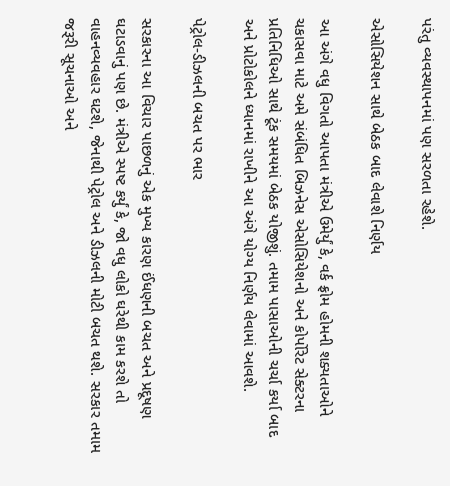પરંતુ વ્યવસ્થાપનમાં પણ સરળતા રહેશે.

એસોસિયેશન સાથે બેઠક બાદ લેવાશે નિર્ણય

આ અંગે વધુ વિગતો આપતા મંત્રીએ ઉમેર્યું કે, વર્ક ફ્રોમ હોમની શક્યતાઓને ચકાસવા માટે અમે સંબંધિત બિઝનેસ એસોસિયેશનો અને કોર્પોરેટ સેક્ટરના પ્રતિનિધિઓ સાથે ટૂંક સમયમાં બેઠક યોજીશું. તમામ પાસાઓની ચર્ચા કર્યા બાદ અને પ્રોટોકોલને ધ્યાનમાં રાખીને આ અંગે યોગ્ય નિર્ણય લેવામાં આવશે.

પેટ્રોલ-ડીઝલની બચત પર ભાર

સરકારના આ વિચાર પાછળનું એક મુખ્ય કારણ ઈંધણની બચત અને પ્રદૂષણ ઘટાડવાનું પણ છે. મંત્રીએ સ્પષ્ટ કર્યું કે, જો વધુ લોકો ઘરેથી કામ કરશે તો વાહનવ્યવહાર ઘટશે, જેનાથી પેટ્રોલ અને ડીઝલની મોટી બચત થશે. સરકાર તમામ જરૂરી સૂચનાઓ અને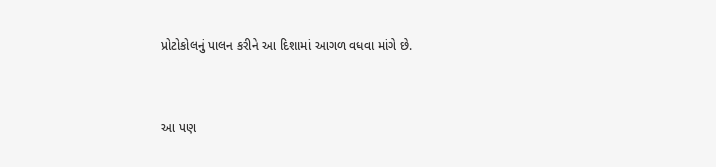પ્રોટોકોલનું પાલન કરીને આ દિશામાં આગળ વધવા માંગે છે.


આ પણ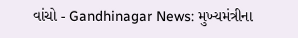વાંચો - Gandhinagar News: મુખ્યમંત્રીના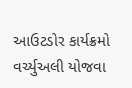આઉટડોર કાર્યક્રમો વર્ચ્યુઅલી યોજવા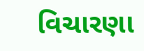વિચારણા